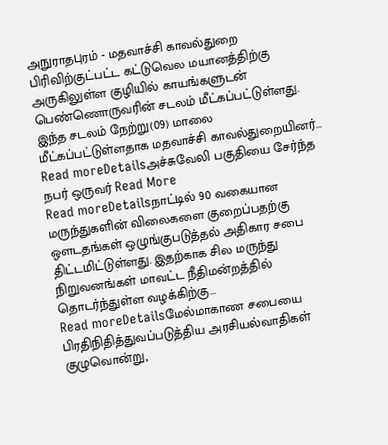அநுராதபுரம் - மதவாச்சி காவல்துறை பிரிவிற்குட்பட்ட கட்டுவெல மயானத்திற்கு அருகிலுள்ள குழியில் காயங்களுடன் பெண்ணொருவரின் சடலம் மீட்கப்பட்டுள்ளது. இந்த சடலம் நேற்று(09) மாலை மீட்கப்பட்டுள்ளதாக மதவாச்சி காவல்துறையினர்...
Read moreDetailsஅச்சுவேலி பகுதியை சேர்ந்த நபர் ஒருவர் Read More
Read moreDetailsநாட்டில் 90 வகையான மருந்துகளின் விலைகளை குறைப்பதற்கு ஔடதங்கள் ஒழுங்குபடுத்தல் அதிகார சபை திட்டமிட்டுள்ளது. இதற்காக சில மருந்து நிறுவனங்கள் மாவட்ட நீதிமன்றத்தில் தொடர்ந்துள்ள வழக்கிற்கு...
Read moreDetailsமேல்மாகாண சபையை பிரதிநிதித்துவப்படுத்திய அரசியல்வாதிகள் குழுவொன்று,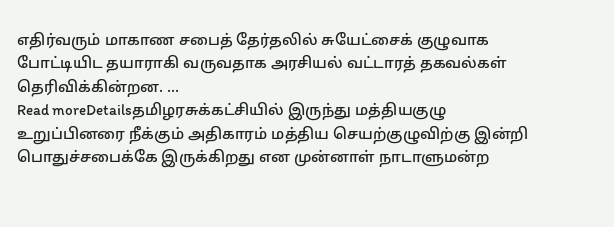எதிர்வரும் மாகாண சபைத் தேர்தலில் சுயேட்சைக் குழுவாக போட்டியிட தயாராகி வருவதாக அரசியல் வட்டாரத் தகவல்கள் தெரிவிக்கின்றன. ...
Read moreDetailsதமிழரசுக்கட்சியில் இருந்து மத்தியகுழு உறுப்பினரை நீக்கும் அதிகாரம் மத்திய செயற்குழுவிற்கு இன்றி பொதுச்சபைக்கே இருக்கிறது என முன்னாள் நாடாளுமன்ற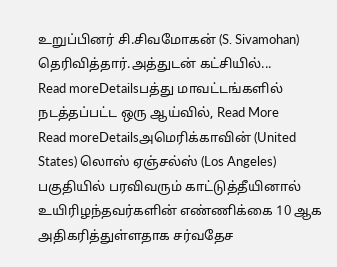உறுப்பினர் சி.சிவமோகன் (S. Sivamohan) தெரிவித்தார்.அத்துடன் கட்சியில்...
Read moreDetailsபத்து மாவட்டங்களில் நடத்தப்பட்ட ஒரு ஆய்வில், Read More
Read moreDetailsஅமெரிக்காவின் (United States) லொஸ் ஏஞ்சல்ஸ் (Los Angeles) பகுதியில் பரவிவரும் காட்டுத்தீயினால் உயிரிழந்தவர்களின் எண்ணிக்கை 10 ஆக அதிகரித்துள்ளதாக சர்வதேச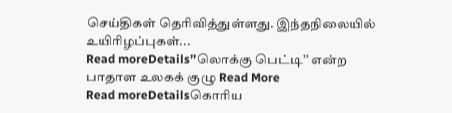செய்திகள் தெரிவித்துள்ளது. இந்தநிலையில் உயிரிழப்புகள்...
Read moreDetails’’லொக்கு பெட்டி’’ என்ற பாதாள உலகக் குழு Read More
Read moreDetailsகொரிய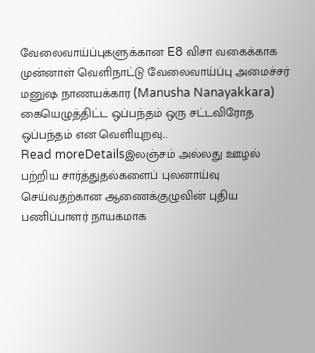வேலைவாய்ப்புகளுக்கான E8 விசா வகைக்காக முன்னாள் வெளிநாட்டு வேலைவாய்ப்பு அமைச்சர் மனுஷ நாணயக்கார (Manusha Nanayakkara) கையெழுத்திட்ட ஒப்பந்தம் ஒரு சட்டவிரோத ஒப்பந்தம் என வெளியுறவு...
Read moreDetailsஇலஞ்சம் அல்லது ஊழல் பற்றிய சார்த்துதல்களைப் புலனாய்வு செய்வதற்கான ஆணைக்குழுவின் புதிய பணிப்பாளர் நாயகமாக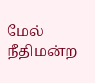மேல் நீதிமன்ற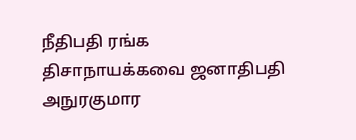நீதிபதி ரங்க திசாநாயக்கவை ஜனாதிபதி அநுரகுமார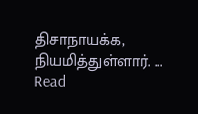திசாநாயக்க, நியமித்துள்ளார். ...
Read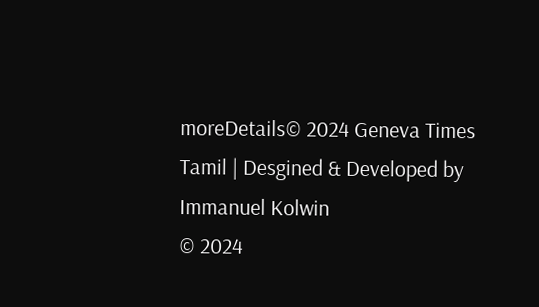moreDetails© 2024 Geneva Times Tamil | Desgined & Developed by Immanuel Kolwin
© 2024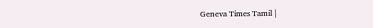Geneva Times Tamil |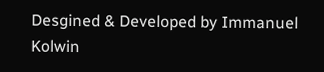Desgined & Developed by Immanuel Kolwin